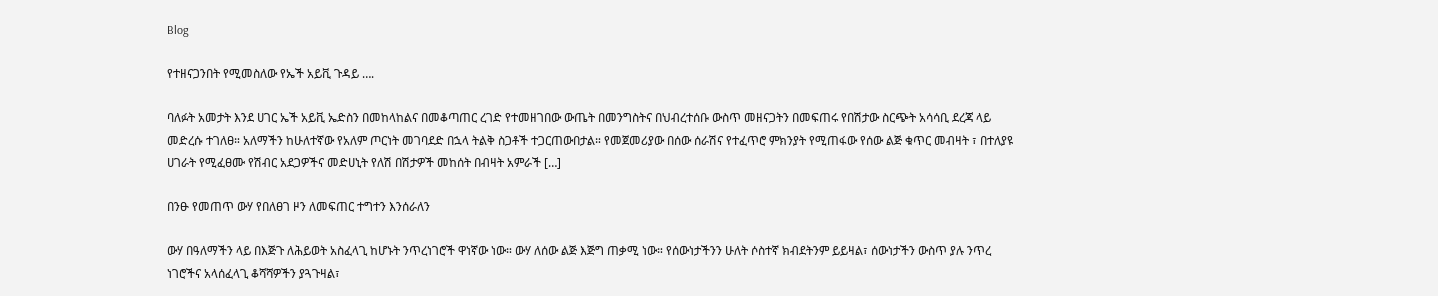Blog

የተዘናጋንበት የሚመስለው የኤች አይቪ ጉዳይ ….

ባለፉት አመታት እንደ ሀገር ኤች አይቪ ኤድስን በመከላከልና በመቆጣጠር ረገድ የተመዘገበው ውጤት በመንግስትና በህብረተሰቡ ውስጥ መዘናጋትን በመፍጠሩ የበሽታው ስርጭት አሳሳቢ ደረጃ ላይ መድረሱ ተገለፀ። አለማችን ከሁለተኛው የአለም ጦርነት መገባደድ በኋላ ትልቅ ስጋቶች ተጋርጠውበታል። የመጀመሪያው በሰው ሰራሽና የተፈጥሮ ምክንያት የሚጠፋው የሰው ልጅ ቁጥር መብዛት ፣ በተለያዩ ሀገራት የሚፈፀሙ የሽብር አደጋዎችና መድሀኒት የለሽ በሽታዎች መከሰት በብዛት አምራች […]

በንፁ የመጠጥ ውሃ የበለፀገ ዞን ለመፍጠር ተግተን እንሰራለን

ውሃ በዓለማችን ላይ በእጅጉ ለሕይወት አስፈላጊ ከሆኑት ንጥረነገሮች ዋነኛው ነው። ውሃ ለሰው ልጅ እጅግ ጠቃሚ ነው። የሰውነታችንን ሁለት ሶስተኛ ክብደትንም ይይዛል፣ ሰውነታችን ውስጥ ያሉ ንጥረ ነገሮችና አላሰፈላጊ ቆሻሻዎችን ያጓጉዛል፣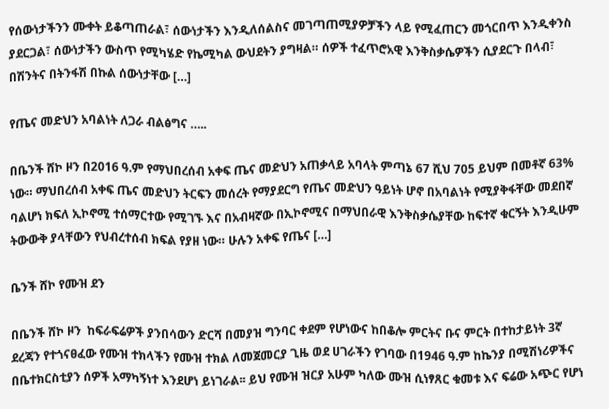የሰውነታችንን ሙቀት ይቆጣጠራል፣ ሰውነታችን እንዲለሰልስና መገጣጠሚያዎቻችን ላይ የሚፈጠርን መጎርበጥ እንዲቀንስ ያደርጋል፣ ሰውነታችን ውስጥ የሚካሄድ የኬሚካል ውህደትን ያግዛል። ሰዎች ተፈጥሮአዊ እንቅስቃሴዎችን ሲያደርጉ በላብ፣ በሽንትና በትንፋሽ በኩል ሰውነታቸው […]

የጤና መድህን አባልነት ለጋራ ብልፅግና …..

በቤንች ሸኮ ዞን በ2016 ዓ.ም የማህበረሰብ አቀፍ ጤና መድህን አጠቃላይ አባላት ምጣኔ 67 ሺህ 705 ይህም በመቶኛ 63% ነው። ማህበረሰብ አቀፍ ጤና መድህን ትርፍን መሰረት የማያደርግ የጤና መድህን ዓይነት ሆኖ በአባልነት የሚያቅፋቸው መደበኛ ባልሆነ ክፍለ ኢኮኖሚ ተሰማርተው የሚገኙ እና በአብዛኛው በኢኮኖሚና በማህበራዊ እንቅስቃሴያቸው ከፍተኛ ቁርኝት እንዲሁም ትውውቅ ያላቸውን የህብረተሰብ ክፍል የያዘ ነው። ሁሉን አቀፍ የጤና […]

ቤንች ሸኮ የሙዝ ደን

በቤንች ሸኮ ዞን  ከፍራፍሬዎች ያንበሳውን ድርሻ በመያዝ ግንባር ቀደም የሆነውና ከበቆሎ ምርትና ቡና ምርት በተከታይነት 3ኛ ደረጃን የተጎናፀፈው የሙዝ ተክላችን የሙዝ ተክል ለመጀመርያ ጊዜ ወደ ሀገራችን የገባው በ1946 ዓ.ም ከኬንያ በሚሽነሪዎችና በቤተክርስቲያን ሰዎች አማካኝነተ እንደሆነ ይነገራል፡፡ ይህ የሙዝ ዝርያ አሁም ካለው ሙዝ ሲነፃጸር ቁመቱ እና ፍሬው አጭር የሆነ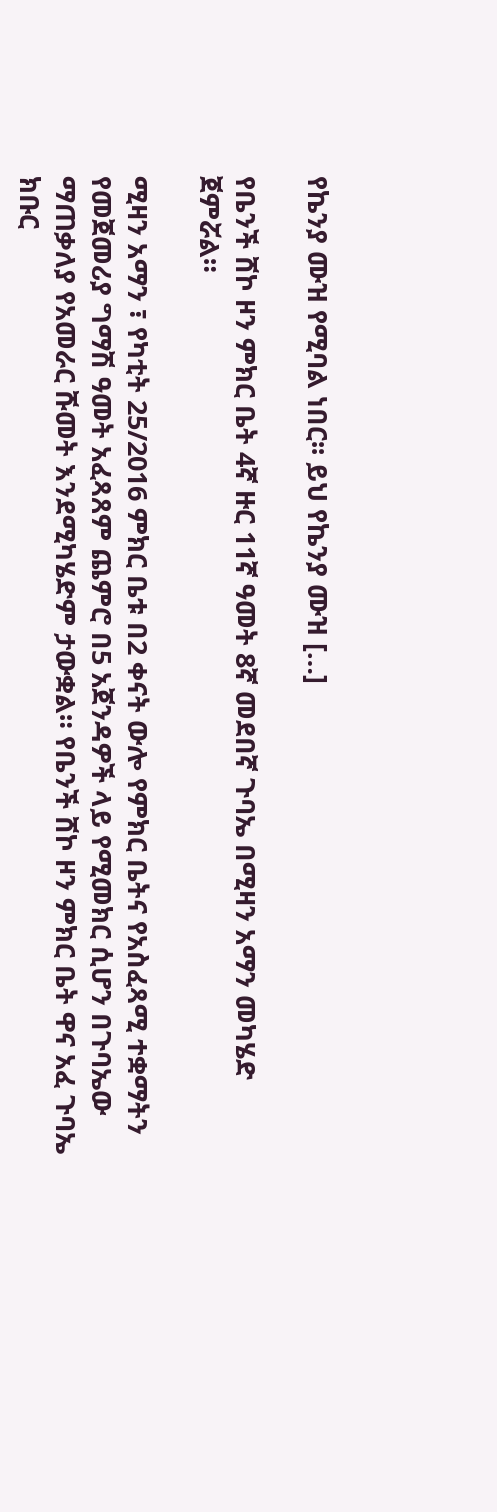የኬንያ ሙዝ የሚባል ነበር፡፡ ይህ የኬንያ ሙዝ […]

የቤንች ሸኮ ዞን ምክር ቤት 4ኛ ዙር 11ኛ ዓመት 8ኛ መደበኛ ጉባኤ በሚዛን አማን መካሄድ ጀምሯል።

ሚዛን አማን ፣ የካቲት 25/2016 ምክር ቤቱ በ2 ቀናት ውሎ የምክር ቤትና የአስፈጻሚ ተቋማትን የመጀመሪያ ግማሽ ዓመት አፈጻጸም ጨምሮ በ5 አጀንዳዎች ላይ የሚመክር ሲሆን በጉባኤው ማጠቃለያ የአመራር ሹመት እንደሚካሄድም ታውቋል። የቤንች ሸኮ ዞን ምክር ቤት ዋና አፈ ጉባኤ ክቡር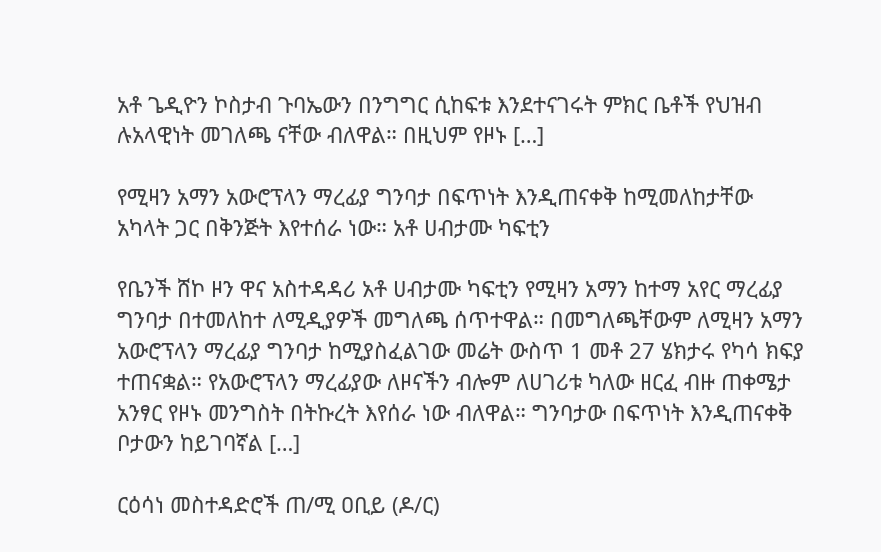አቶ ጌዲዮን ኮስታብ ጉባኤውን በንግግር ሲከፍቱ እንደተናገሩት ምክር ቤቶች የህዝብ ሉአላዊነት መገለጫ ናቸው ብለዋል። በዚህም የዞኑ […]

የሚዛን አማን አውሮፕላን ማረፊያ ግንባታ በፍጥነት እንዲጠናቀቅ ከሚመለከታቸው አካላት ጋር በቅንጅት እየተሰራ ነው። አቶ ሀብታሙ ካፍቲን

የቤንች ሸኮ ዞን ዋና አስተዳዳሪ አቶ ሀብታሙ ካፍቲን የሚዛን አማን ከተማ አየር ማረፊያ ግንባታ በተመለከተ ለሚዲያዎች መግለጫ ሰጥተዋል። በመግለጫቸውም ለሚዛን አማን አውሮፕላን ማረፊያ ግንባታ ከሚያስፈልገው መሬት ውስጥ 1 መቶ 27 ሄክታሩ የካሳ ክፍያ ተጠናቋል። የአውሮፕላን ማረፊያው ለዞናችን ብሎም ለሀገሪቱ ካለው ዘርፈ ብዙ ጠቀሜታ አንፃር የዞኑ መንግስት በትኩረት እየሰራ ነው ብለዋል። ግንባታው በፍጥነት እንዲጠናቀቅ ቦታውን ከይገባኛል […]

ርዕሳነ መስተዳድሮች ጠ/ሚ ዐቢይ (ዶ/ር)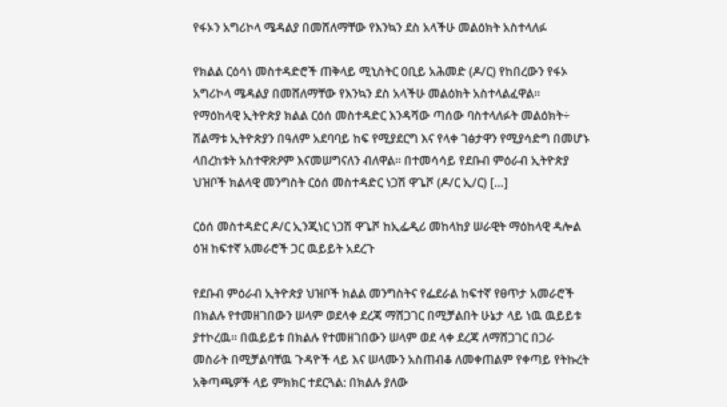የፋኦን አግሪኮላ ሜዳልያ በመሸለማቸው የእንኳን ደስ አላችሁ መልዕክት አስተላለፉ

የክልል ርዕሳነ መስተዳድሮች ጠቅላይ ሚኒስትር ዐቢይ አሕመድ (ዶ/ር) የከበረውን የፋኦ አግሪኮላ ሜዳልያ በመሸለማቸው የእንኳን ደስ አላችሁ መልዕክት አስተላልፈዋል፡፡ የማዕከላዊ ኢትዮጵያ ክልል ርዕሰ መስተዳድር እንዳሻው ጣሰው ባስተላለፉት መልዕክት÷ ሽልማቱ ኢትዮጵያን በዓለም አደባባይ ከፍ የሚያደርግ እና የላቀ ገፅታዋን የሚያሳድግ በመሆኑ ላበረከቱት አስተዋጽዖም እናመሠግናለን ብለዋል፡፡ በተመሳሳይ የደቡብ ምዕራብ ኢትዮጵያ ህዝቦች ክልላዊ መንግስት ርዕሰ መስተዳድር ነጋሽ ዋጌሾ (ዶ/ር ኢ/ር) […]

ርዕሰ መስተዳድር ዶ/ር ኢንጂነር ነጋሽ ዋጌሾ ከኢፌዲሪ መከላከያ ሠራዊት ማዕከላዊ ዳሎል ዕዝ ከፍተኛ አመራሮች ጋር ዉይይት አደረጉ

የደቡብ ምዕራብ ኢትዮጵያ ህዝቦች ክልል መንግስትና የፌደራል ከፍተኛ የፀጥታ አመራሮች በክልሉ የተመዘገበውን ሠላም ወደላቀ ደረጃ ማሸጋገር በሚቻልበት ሁኔታ ላይ ነዉ ዉይይቱ ያተኮረዉ። በዉይይቱ በክልሉ የተመዘገበውን ሠላም ወደ ላቀ ደረጃ ለማሸጋገር በጋራ መስራት በሚቻልባቸዉ ጉዳዮች ላይ እና ሠላሙን አስጠብቆ ለመቀጠልም የቀጣይ የትኩረት አቅጣጫዎች ላይ ምክክር ተደርጓል: በክልሉ ያለው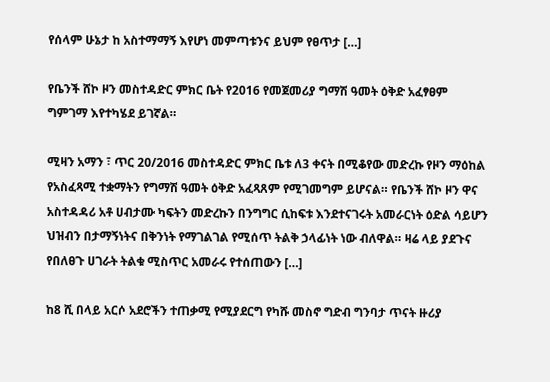የሰላም ሁኔታ ከ አስተማማኝ እየሆነ መምጣቱንና ይህም የፀጥታ […]

የቤንች ሸኮ ዞን መስተዳድር ምክር ቤት የ2016 የመጀመሪያ ግማሽ ዓመት ዕቅድ አፈፃፀም ግምገማ እየተካሄደ ይገኛል።

ሚዛን አማን ፣ ጥር 20/2016 መስተዳድር ምክር ቤቱ ለ3 ቀናት በሚቆየው መድረኩ የዞን ማዕከል የአስፈጻሚ ተቋማትን የግማሽ ዓመት ዕቅድ አፈጻጸም የሚገመግም ይሆናል። የቤንች ሸኮ ዞን ዋና አስተዳዳሪ አቶ ሀብታሙ ካፍትን መድረኩን በንግግር ሲከፍቱ እንደተናገሩት አመራርነት ዕድል ሳይሆን ህዝብን በታማኝነትና በቅንነት የማገልገል የሚሰጥ ትልቅ ኃላፊነት ነው ብለዋል። ዛሬ ላይ ያደጉና የበለፀጉ ሀገራት ትልቁ ሚስጥር አመራሩ የተሰጠውን […]

ከ8 ሺ በላይ አርሶ አደሮችን ተጠቃሚ የሚያደርግ የካሹ መስኖ ግድብ ግንባታ ጥናት ዙሪያ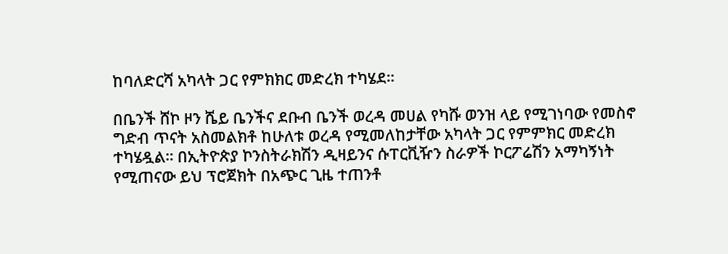ከባለድርሻ አካላት ጋር የምክክር መድረክ ተካሄደ።

በቤንች ሸኮ ዞን ሼይ ቤንችና ደቡብ ቤንች ወረዳ መሀል የካሹ ወንዝ ላይ የሚገነባው የመስኖ ግድብ ጥናት አስመልክቶ ከሁለቱ ወረዳ የሚመለከታቸው አካላት ጋር የምምክር መድረክ ተካሄዷል። በኢትዮጵያ ኮንስትራክሽን ዲዛይንና ሱፐርቪዥን ስራዎች ኮርፖሬሽን አማካኝነት የሚጠናው ይህ ፕሮጀክት በአጭር ጊዜ ተጠንቶ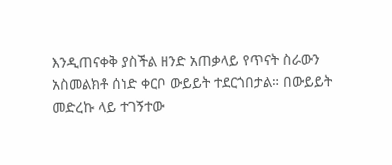እንዲጠናቀቅ ያስችል ዘንድ አጠቃላይ የጥናት ስራውን አስመልክቶ ሰነድ ቀርቦ ውይይት ተደርጎበታል። በውይይት መድረኩ ላይ ተገኝተው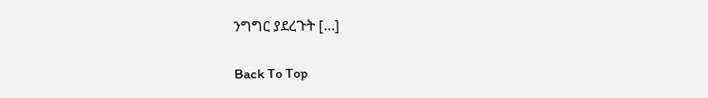ንግግር ያደረጉት […]

Back To Top